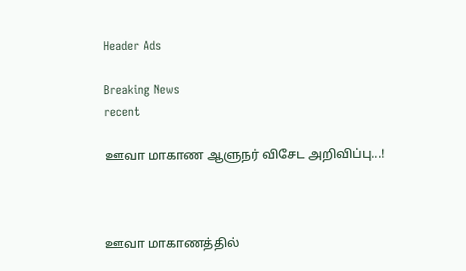Header Ads

Breaking News
recent

ஊவா மாகாண ஆளுநர் விசேட அறிவிப்பு...!



ஊவா மாகாணத்தில்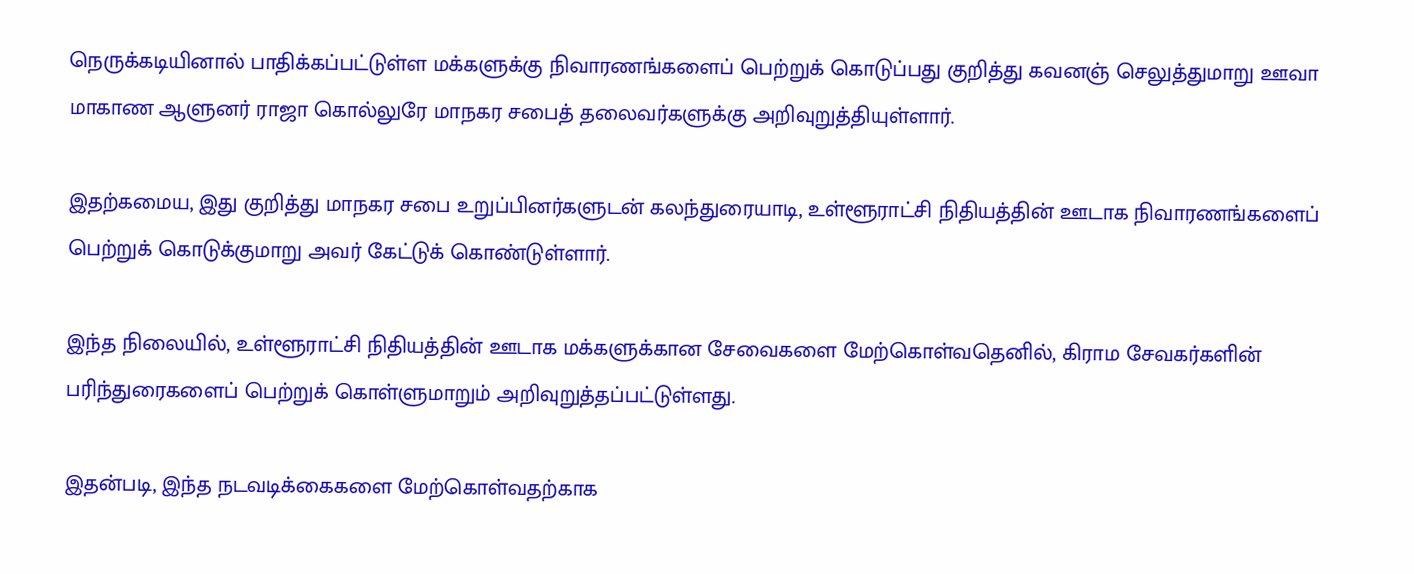நெருக்கடியினால் பாதிக்கப்பட்டுள்ள மக்களுக்கு நிவாரணங்களைப் பெற்றுக் கொடுப்பது குறித்து கவனஞ் செலுத்துமாறு ஊவா மாகாண ஆளுனர் ராஜா கொல்லுரே மாநகர சபைத் தலைவர்களுக்கு அறிவுறுத்தியுள்ளார்.

இதற்கமைய, இது குறித்து மாநகர சபை உறுப்பினர்களுடன் கலந்துரையாடி, உள்ளூராட்சி நிதியத்தின் ஊடாக நிவாரணங்களைப் பெற்றுக் கொடுக்குமாறு அவர் கேட்டுக் கொண்டுள்ளார்.

இந்த நிலையில், உள்ளூராட்சி நிதியத்தின் ஊடாக மக்களுக்கான சேவைகளை மேற்கொள்வதெனில், கிராம சேவகர்களின் பரிந்துரைகளைப் பெற்றுக் கொள்ளுமாறும் அறிவுறுத்தப்பட்டுள்ளது.

இதன்படி, இந்த நடவடிக்கைகளை மேற்கொள்வதற்காக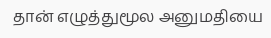தான் எழுத்துமூல அனுமதியை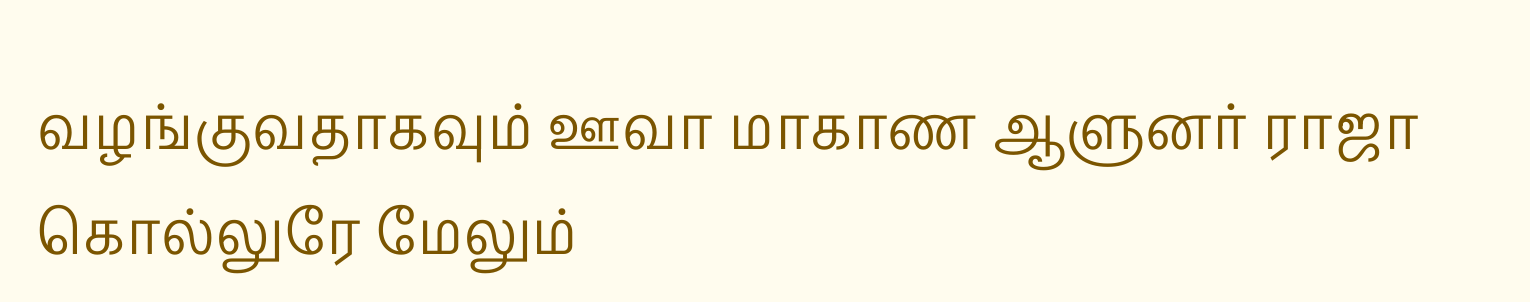வழங்குவதாகவும் ஊவா மாகாண ஆளுனர் ராஜா கொல்லுரே மேலும்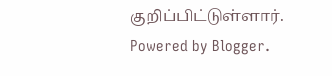குறிப்பிட்டுள்ளார்.
Powered by Blogger.